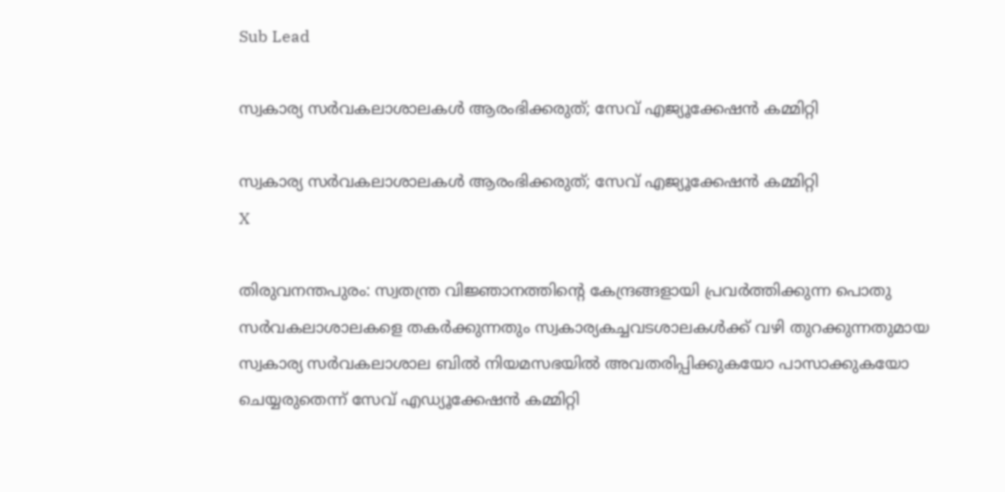Sub Lead

സ്വകാര്യ സര്‍വകലാശാലകള്‍ ആരംഭിക്കരുത്; സേവ് എജ്യൂക്കേഷന്‍ കമ്മിറ്റി

സ്വകാര്യ സര്‍വകലാശാലകള്‍ ആരംഭിക്കരുത്; സേവ് എജ്യൂക്കേഷന്‍ കമ്മിറ്റി
X

തിരുവനന്തപുരം: സ്വതന്ത്ര വിജ്ഞാനത്തിന്റെ കേന്ദ്രങ്ങളായി പ്രവര്‍ത്തിക്കുന്ന പൊതു സര്‍വകലാശാലകളെ തകര്‍ക്കുന്നതും സ്വകാര്യകച്ചവടശാലകള്‍ക്ക് വഴി തുറക്കുന്നതുമായ സ്വകാര്യ സര്‍വകലാശാല ബില്‍ നിയമസഭയില്‍ അവതരിപ്പിക്കുകയോ പാസാക്കുകയോ ചെയ്യരുതെന്ന് സേവ് എഡ്യൂക്കേഷന്‍ കമ്മിറ്റി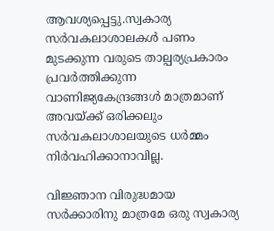ആവശ്യപ്പെട്ടു.സ്വകാര്യ സര്‍വകലാശാലകള്‍ പണം മുടക്കുന്ന വരുടെ താല്പര്യപ്രകാരം പ്രവര്‍ത്തിക്കുന്ന വാണിജ്യകേന്ദ്രങ്ങള്‍ മാത്രമാണ് അവയ്ക്ക് ഒരിക്കലും സര്‍വകലാശാലയുടെ ധര്‍മ്മം നിര്‍വഹിക്കാനാവില്ല.

വിജ്ഞാന വിരുദ്ധമായ സര്‍ക്കാരിനു മാത്രമേ ഒരു സ്വകാര്യ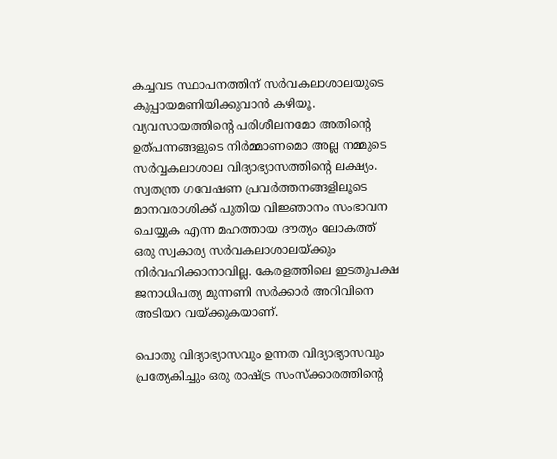കച്ചവട സ്ഥാപനത്തിന് സര്‍വകലാശാലയുടെ കുപ്പായമണിയിക്കുവാന്‍ കഴിയൂ. വ്യവസായത്തിന്റെ പരിശീലനമോ അതിന്റെ ഉത്പന്നങ്ങളുടെ നിര്‍മ്മാണമൊ അല്ല നമ്മുടെ സര്‍വ്വകലാശാല വിദ്യാഭ്യാസത്തിന്റെ ലക്ഷ്യം. സ്വതന്ത്ര ഗവേഷണ പ്രവര്‍ത്തനങ്ങളിലൂടെ മാനവരാശിക്ക് പുതിയ വിജ്ഞാനം സംഭാവന ചെയ്യുക എന്ന മഹത്തായ ദൗത്യം ലോകത്ത് ഒരു സ്വകാര്യ സര്‍വകലാശാലയ്ക്കും നിര്‍വഹിക്കാനാവില്ല. കേരളത്തിലെ ഇടതുപക്ഷ ജനാധിപത്യ മുന്നണി സര്‍ക്കാര്‍ അറിവിനെ അടിയറ വയ്ക്കുകയാണ്.

പൊതു വിദ്യാഭ്യാസവും ഉന്നത വിദ്യാഭ്യാസവും പ്രത്യേകിച്ചും ഒരു രാഷ്ട്ര സംസ്‌ക്കാരത്തിന്റെ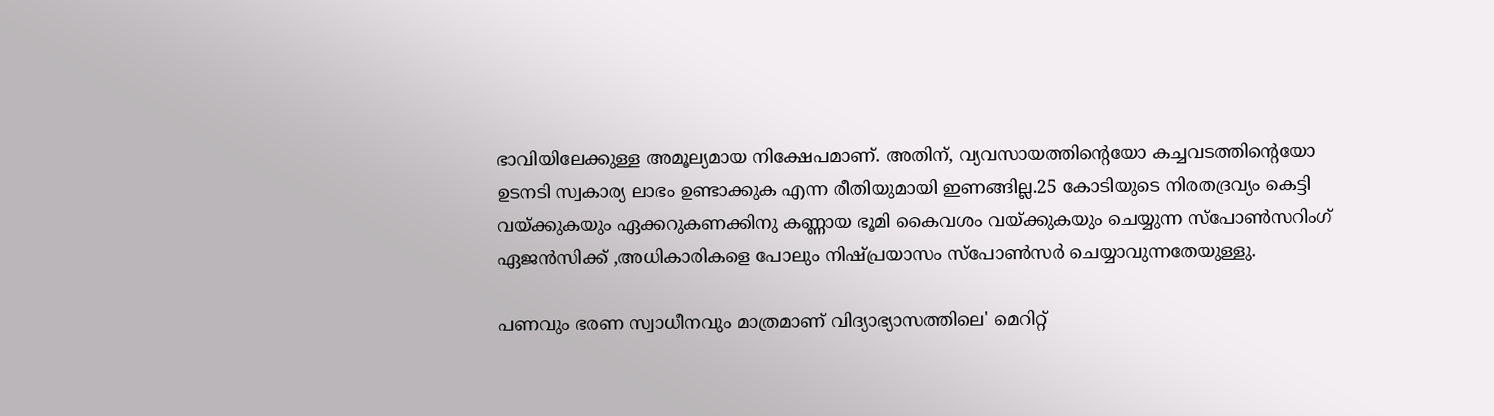ഭാവിയിലേക്കുള്ള അമൂല്യമായ നിക്ഷേപമാണ്. അതിന്, വ്യവസായത്തിന്റെയോ കച്ചവടത്തിന്റെയോ ഉടനടി സ്വകാര്യ ലാഭം ഉണ്ടാക്കുക എന്ന രീതിയുമായി ഇണങ്ങില്ല.25 കോടിയുടെ നിരതദ്രവ്യം കെട്ടി വയ്ക്കുകയും ഏക്കറുകണക്കിനു കണ്ണായ ഭൂമി കൈവശം വയ്ക്കുകയും ചെയ്യുന്ന സ്‌പോണ്‍സറിംഗ് ഏജന്‍സിക്ക് ,അധികാരികളെ പോലും നിഷ്പ്രയാസം സ്‌പോണ്‍സര്‍ ചെയ്യാവുന്നതേയുള്ളു.

പണവും ഭരണ സ്വാധീനവും മാത്രമാണ് വിദ്യാഭ്യാസത്തിലെ' മെറിറ്റ്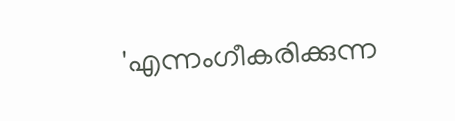'എന്നംഗീകരിക്കുന്ന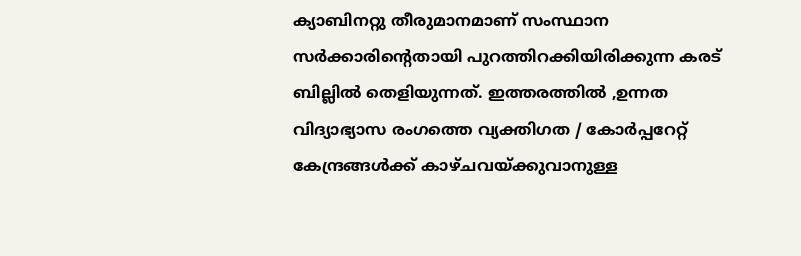ക്യാബിനറ്റു തീരുമാനമാണ് സംസ്ഥാന സര്‍ക്കാരിന്റെതായി പുറത്തിറക്കിയിരിക്കുന്ന കരട് ബില്ലില്‍ തെളിയുന്നത്. ഇത്തരത്തില്‍ ,ഉന്നത വിദ്യാഭ്യാസ രംഗത്തെ വ്യക്തിഗത / കോര്‍പ്പറേറ്റ് കേന്ദ്രങ്ങള്‍ക്ക് കാഴ്ചവയ്ക്കുവാനുള്ള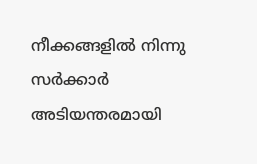നീക്കങ്ങളില്‍ നിന്നു സര്‍ക്കാര്‍ അടിയന്തരമായി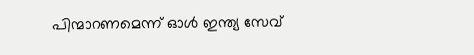പിന്മാറണമെന്ന് ഓള്‍ ഇന്ത്യ സേവ്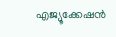എജ്യൂക്കേഷന്‍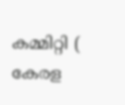കമ്മിറ്റി ( കേരള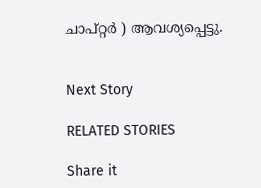ചാപ്റ്റര്‍ ) ആവശ്യപ്പെട്ടു.


Next Story

RELATED STORIES

Share it